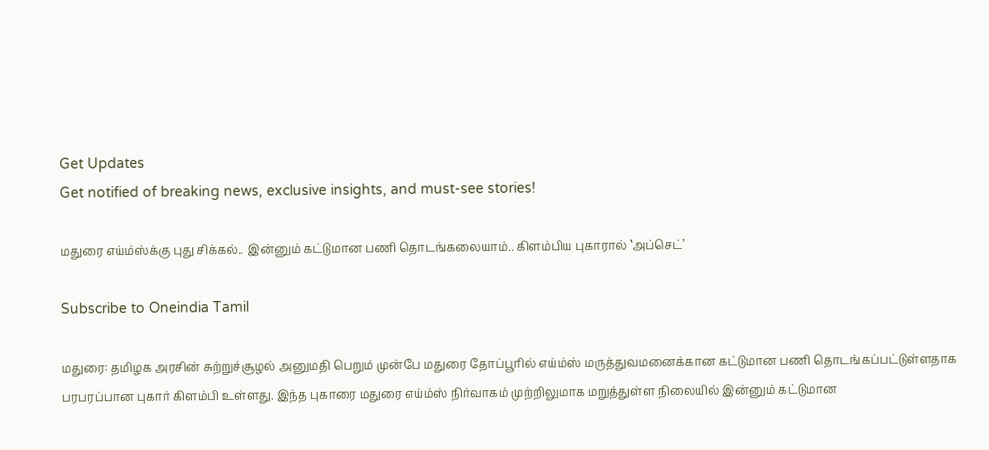Get Updates
Get notified of breaking news, exclusive insights, and must-see stories!

மதுரை எய்ம்ஸ்க்கு புது சிக்கல்.. இன்னும் கட்டுமான பணி தொடங்கலையாம்.. கிளம்பிய புகாரால் ‛அப்செட்’

Subscribe to Oneindia Tamil

மதுரை: தமிழக அரசின் சுற்றுச்சூழல் அனுமதி பெறும் முன்பே மதுரை தோப்பூரில் எய்ம்ஸ் மருத்துவமனைக்கான கட்டுமான பணி தொடங்கப்பட்டுள்ளதாக பரபரப்பான புகார் கிளம்பி உள்ளது. இந்த புகாரை மதுரை எய்ம்ஸ் நிர்வாகம் முற்றிலுமாக மறுத்துள்ள நிலையில் இன்னும் கட்டுமான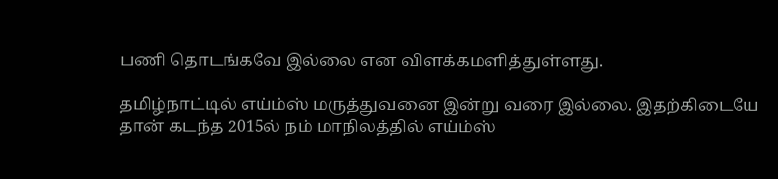பணி தொடங்கவே இல்லை என விளக்கமளித்துள்ளது.

தமிழ்நாட்டில் எய்ம்ஸ் மருத்துவனை இன்று வரை இல்லை. இதற்கிடையே தான் கடந்த 2015ல் நம் மாநிலத்தில் எய்ம்ஸ்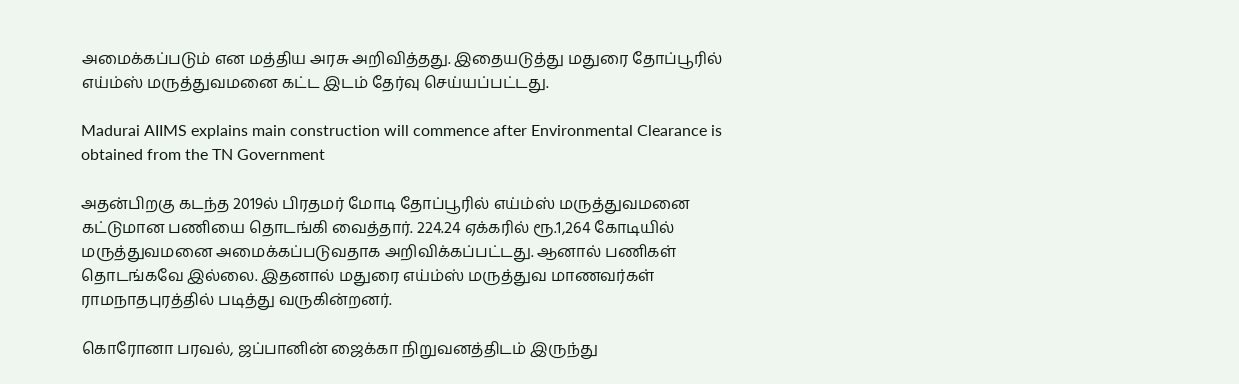அமைக்கப்படும் என மத்திய அரசு அறிவித்தது. இதையடுத்து மதுரை தோப்பூரில் எய்ம்ஸ் மருத்துவமனை கட்ட இடம் தேர்வு செய்யப்பட்டது.

Madurai AIIMS explains main construction will commence after Environmental Clearance is obtained from the TN Government

அதன்பிறகு கடந்த 2019ல் பிரதமர் மோடி தோப்பூரில் எய்ம்ஸ் மருத்துவமனை கட்டுமான பணியை தொடங்கி வைத்தார். 224.24 ஏக்கரில் ரூ.1,264 கோடியில் மருத்துவமனை அமைக்கப்படுவதாக அறிவிக்கப்பட்டது. ஆனால் பணிகள் தொடங்கவே இல்லை. இதனால் மதுரை எய்ம்ஸ் மருத்துவ மாணவர்கள் ராமநாதபுரத்தில் படித்து வருகின்றனர்.

கொரோனா பரவல், ஜப்பானின் ஜைக்கா நிறுவனத்திடம் இருந்து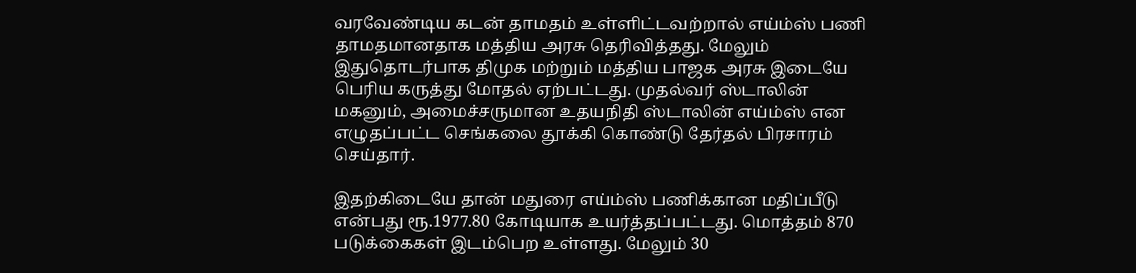வரவேண்டிய கடன் தாமதம் உள்ளிட்டவற்றால் எய்ம்ஸ் பணி தாமதமானதாக மத்திய அரசு தெரிவித்தது. மேலும் இதுதொடர்பாக திமுக மற்றும் மத்திய பாஜக அரசு இடையே பெரிய கருத்து மோதல் ஏற்பட்டது. முதல்வர் ஸ்டாலின் மகனும், அமைச்சருமான உதயநிதி ஸ்டாலின் எய்ம்ஸ் என எழுதப்பட்ட செங்கலை தூக்கி கொண்டு தேர்தல் பிரசாரம் செய்தார்.

இதற்கிடையே தான் மதுரை எய்ம்ஸ் பணிக்கான மதிப்பீடு என்பது ரூ.1977.80 கோடியாக உயர்த்தப்பட்டது. மொத்தம் 870 படுக்கைகள் இடம்பெற உள்ளது. மேலும் 30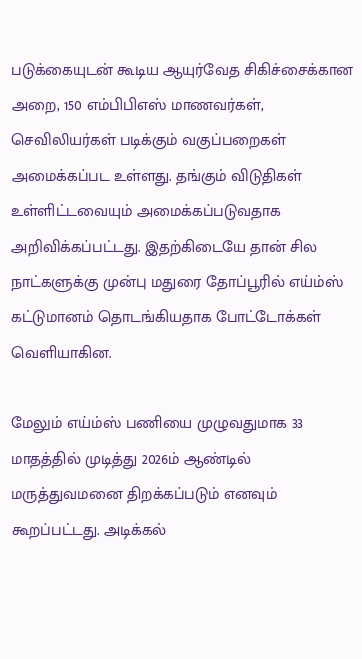படுக்கையுடன் கூடிய ஆயுர்வேத சிகிச்சைக்கான அறை, 150 எம்பிபிஎஸ் மாணவர்கள், செவிலியர்கள் படிக்கும் வகுப்பறைகள் அமைக்கப்பட உள்ளது. தங்கும் விடுதிகள் உள்ளிட்டவையும் அமைக்கப்படுவதாக அறிவிக்கப்பட்டது. இதற்கிடையே தான் சில நாட்களுக்கு முன்பு மதுரை தோப்பூரில் எய்ம்ஸ் கட்டுமானம் தொடங்கியதாக போட்டோக்கள் வெளியாகின.

மேலும் எய்ம்ஸ் பணியை முழுவதுமாக 33 மாதத்தில் முடித்து 2026ம் ஆண்டில் மருத்துவமனை திறக்கப்படும் எனவும் கூறப்பட்டது. அடிக்கல்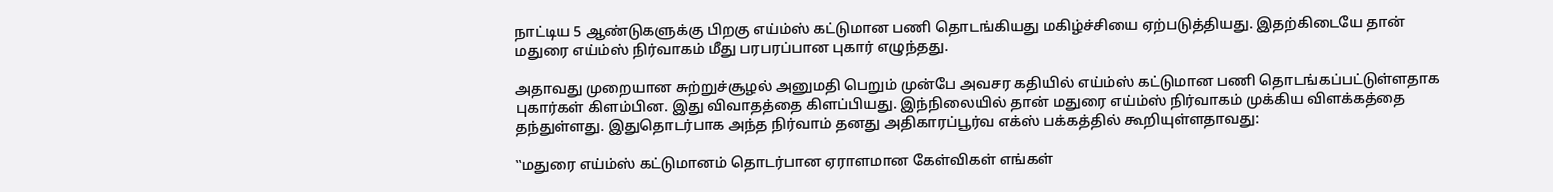நாட்டிய 5 ஆண்டுகளுக்கு பிறகு எய்ம்ஸ் கட்டுமான பணி தொடங்கியது மகிழ்ச்சியை ஏற்படுத்தியது. இதற்கிடையே தான் மதுரை எய்ம்ஸ் நிர்வாகம் மீது பரபரப்பான புகார் எழுந்தது.

அதாவது முறையான சுற்றுச்சூழல் அனுமதி பெறும் முன்பே அவசர கதியில் எய்ம்ஸ் கட்டுமான பணி தொடங்கப்பட்டுள்ளதாக புகார்கள் கிளம்பின. இது விவாதத்தை கிளப்பியது. இந்நிலையில் தான் மதுரை எய்ம்ஸ் நிர்வாகம் முக்கிய விளக்கத்தை தந்துள்ளது. இதுதொடர்பாக அந்த நிர்வாம் தனது அதிகாரப்பூர்வ எக்ஸ் பக்கத்தில் கூறியுள்ளதாவது:

‛‛மதுரை எய்ம்ஸ் கட்டுமானம் தொடர்பான ஏராளமான கேள்விகள் எங்கள்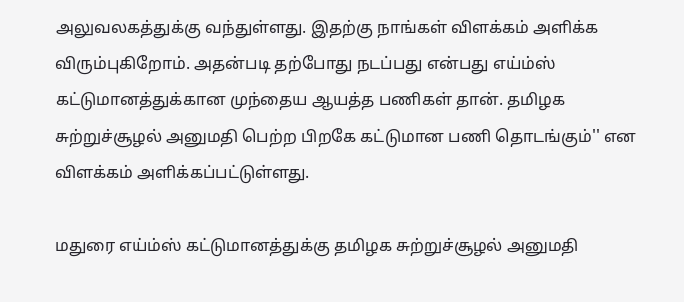அலுவலகத்துக்கு வந்துள்ளது. இதற்கு நாங்கள் விளக்கம் அளிக்க விரும்புகிறோம். அதன்படி தற்போது நடப்பது என்பது எய்ம்ஸ் கட்டுமானத்துக்கான முந்தைய ஆயத்த பணிகள் தான். தமிழக சுற்றுச்சூழல் அனுமதி பெற்ற பிறகே கட்டுமான பணி தொடங்கும்'' என விளக்கம் அளிக்கப்பட்டுள்ளது.

மதுரை எய்ம்ஸ் கட்டுமானத்துக்கு தமிழக சுற்றுச்சூழல் அனுமதி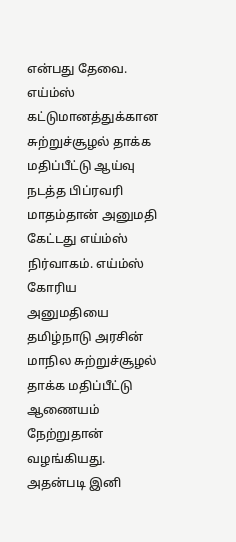என்பது தேவை. எய்ம்ஸ் கட்டுமானத்துக்கான சுற்றுச்சூழல் தாக்க மதிப்பீட்டு ஆய்வு நடத்த பிப்ரவரி மாதம்தான் அனுமதி கேட்டது எய்ம்ஸ் நிர்வாகம். எய்ம்ஸ் கோரிய அனுமதியை தமிழ்நாடு அரசின் மாநில சுற்றுச்சூழல் தாக்க மதிப்பீட்டு ஆணையம் நேற்றுதான் வழங்கியது. அதன்படி இனி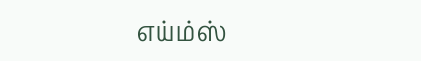எய்ம்ஸ்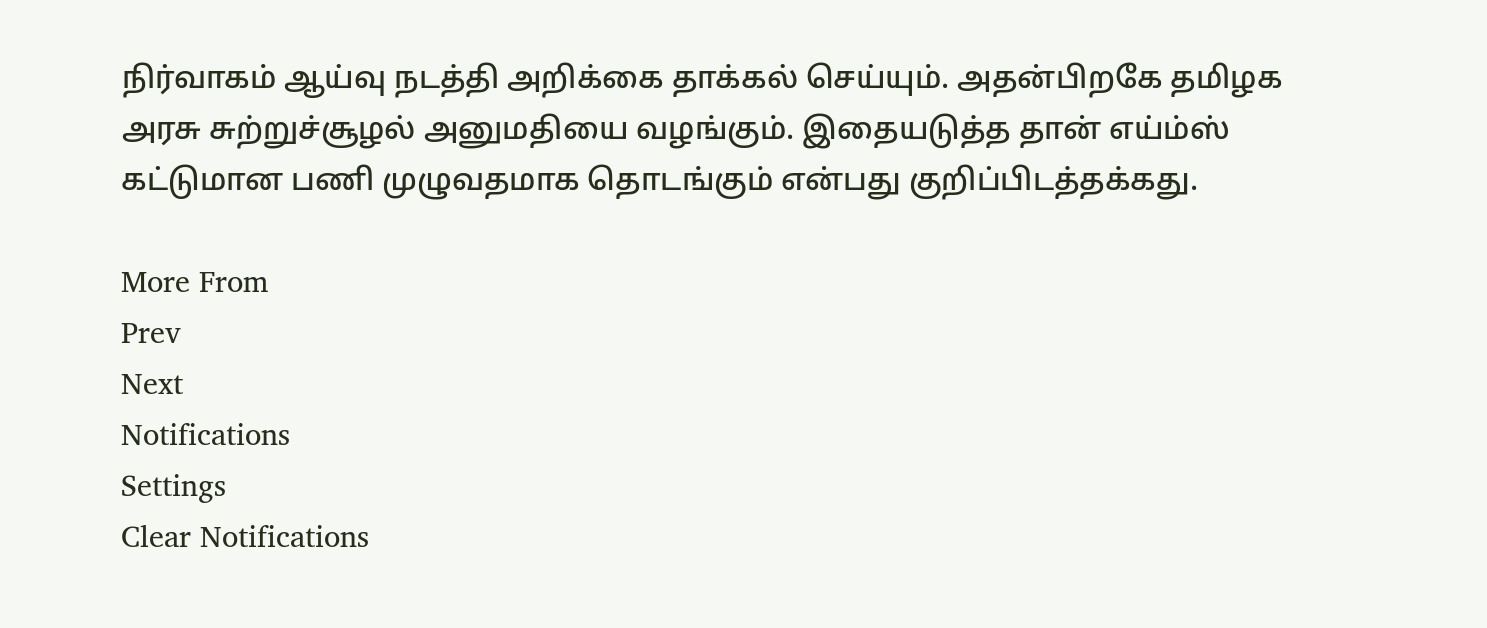நிர்வாகம் ஆய்வு நடத்தி அறிக்கை தாக்கல் செய்யும். அதன்பிறகே தமிழக அரசு சுற்றுச்சூழல் அனுமதியை வழங்கும். இதையடுத்த தான் எய்ம்ஸ் கட்டுமான பணி முழுவதமாக தொடங்கும் என்பது குறிப்பிடத்தக்கது.

More From
Prev
Next
Notifications
Settings
Clear Notifications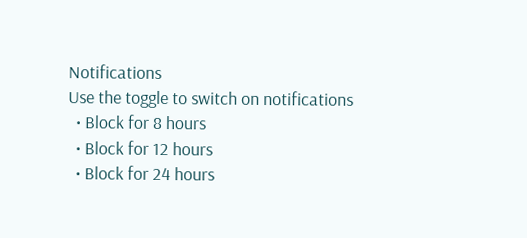Notifications
Use the toggle to switch on notifications
  • Block for 8 hours
  • Block for 12 hours
  • Block for 24 hours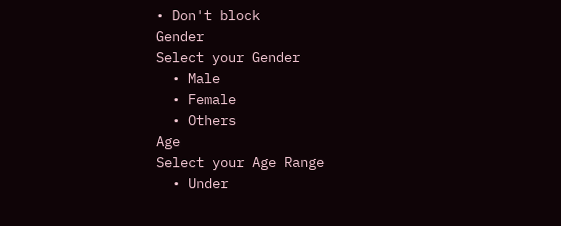• Don't block
Gender
Select your Gender
  • Male
  • Female
  • Others
Age
Select your Age Range
  • Under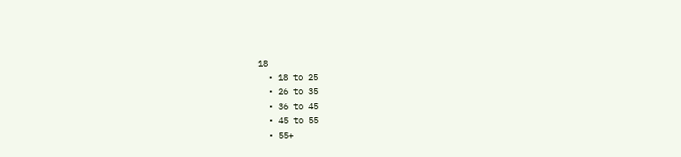18
  • 18 to 25
  • 26 to 35
  • 36 to 45
  • 45 to 55
  • 55+